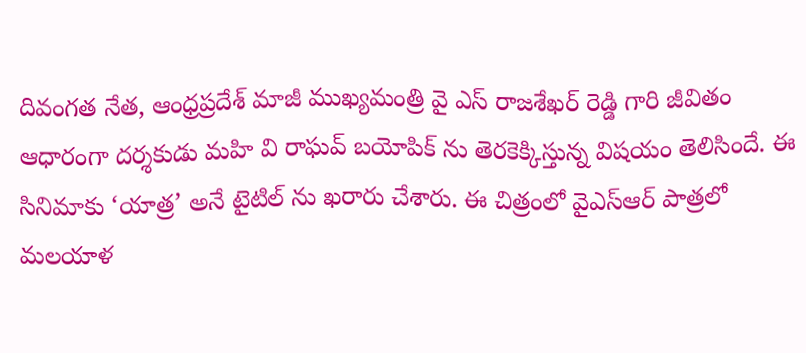దివంగత నేత, ఆంధ్రప్రదేశ్ మాజీ ముఖ్యమంత్రి వై ఎస్ రాజశేఖర్ రెడ్డి గారి జీవితం ఆధారంగా దర్శకుడు మహి వి రాఘవ్ బయోపిక్ ను తెరకెక్కిస్తున్న విషయం తెలిసిందే. ఈ సినిమాకు ‘యాత్ర’ అనే టైటిల్ ను ఖరారు చేశారు. ఈ చిత్రంలో వైఎస్ఆర్ పాత్రలో మలయాళ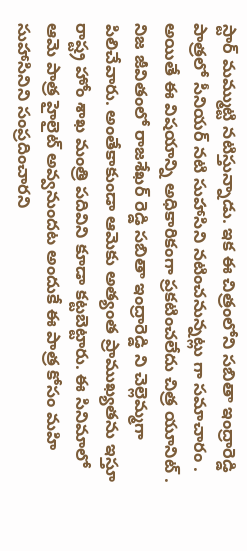స్టార్ మమ్ముట్టి నటిస్తున్నాడు. ఇక ఈ చిత్రంలోని సబితా ఇంద్రారెడ్డి పాత్రలో సీనియర్ నటి సుహాసిని నటించనున్నట్లు గా సమాచారం . అయితే ఈ విషయాన్ని అధికారికంగా ప్రకటించలేదు చిత్ర యూనిట్ .
నిజ జీవితంలో రాజశేఖర్ రెడ్డి సబితా ఇంద్రారెడ్డి ని చెల్లెమ్మగా పిలిచేవారు. అంతేకాకుండా ఆమెకు అత్యంత ప్రాముఖ్యతను ఇస్తూ రాష్ట్ర హోం శాఖ మంత్రి పదివిని కూడా కట్టబెట్టారు. ఈ సినిమాలో ఆమె పాత్ర హైలైట్ అవ్వనుందట అందుకే ఈ పాత్ర కోసం మహి సుహాసినిని సంప్రదించారని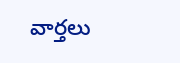వార్తలు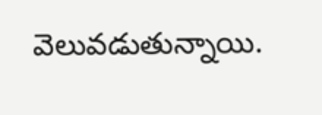వెలువడుతున్నాయి.